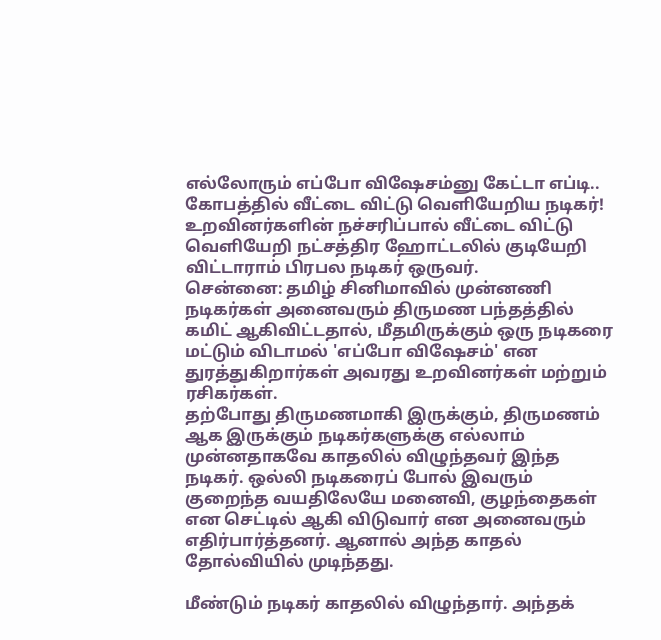எல்லோரும் எப்போ விஷேசம்னு கேட்டா எப்டி.. கோபத்தில் வீட்டை விட்டு வெளியேறிய நடிகர்!
உறவினர்களின் நச்சரிப்பால் வீட்டை விட்டு வெளியேறி நட்சத்திர ஹோட்டலில் குடியேறி விட்டாராம் பிரபல நடிகர் ஒருவர்.
சென்னை: தமிழ் சினிமாவில் முன்னணி நடிகர்கள் அனைவரும் திருமண பந்தத்தில் கமிட் ஆகிவிட்டதால், மீதமிருக்கும் ஒரு நடிகரை மட்டும் விடாமல் 'எப்போ விஷேசம்' என துரத்துகிறார்கள் அவரது உறவினர்கள் மற்றும் ரசிகர்கள்.
தற்போது திருமணமாகி இருக்கும், திருமணம் ஆக இருக்கும் நடிகர்களுக்கு எல்லாம் முன்னதாகவே காதலில் விழுந்தவர் இந்த நடிகர். ஒல்லி நடிகரைப் போல் இவரும் குறைந்த வயதிலேயே மனைவி, குழந்தைகள் என செட்டில் ஆகி விடுவார் என அனைவரும் எதிர்பார்த்தனர். ஆனால் அந்த காதல் தோல்வியில் முடிந்தது.

மீண்டும் நடிகர் காதலில் விழுந்தார். அந்தக்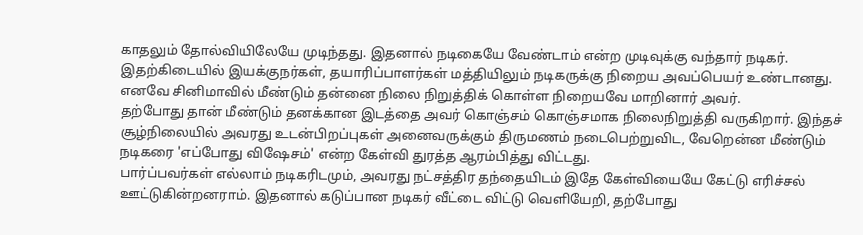காதலும் தோல்வியிலேயே முடிந்தது. இதனால் நடிகையே வேண்டாம் என்ற முடிவுக்கு வந்தார் நடிகர். இதற்கிடையில் இயக்குநர்கள், தயாரிப்பாளர்கள் மத்தியிலும் நடிகருக்கு நிறைய அவப்பெயர் உண்டானது. எனவே சினிமாவில் மீண்டும் தன்னை நிலை நிறுத்திக் கொள்ள நிறையவே மாறினார் அவர்.
தற்போது தான் மீண்டும் தனக்கான இடத்தை அவர் கொஞ்சம் கொஞ்சமாக நிலைநிறுத்தி வருகிறார். இந்தச் சூழ்நிலையில் அவரது உடன்பிறப்புகள் அனைவருக்கும் திருமணம் நடைபெற்றுவிட, வேறென்ன மீண்டும் நடிகரை 'எப்போது விஷேசம்' என்ற கேள்வி துரத்த ஆரம்பித்து விட்டது.
பார்ப்பவர்கள் எல்லாம் நடிகரிடமும், அவரது நட்சத்திர தந்தையிடம் இதே கேள்வியையே கேட்டு எரிச்சல் ஊட்டுகின்றனராம். இதனால் கடுப்பான நடிகர் வீட்டை விட்டு வெளியேறி, தற்போது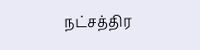நட்சத்திர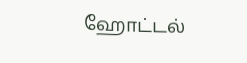ஹோட்டல்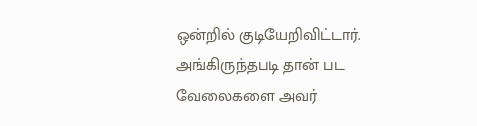ஒன்றில் குடியேறிவிட்டார். அங்கிருந்தபடி தான் பட வேலைகளை அவர்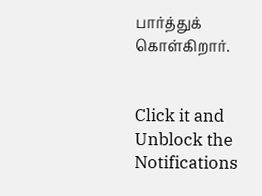பார்த்துக் கொள்கிறார்.


Click it and Unblock the Notifications